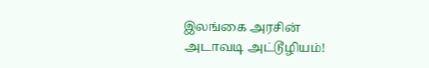இலங்கை அரசின் அடாவடி அட்டூழியம்!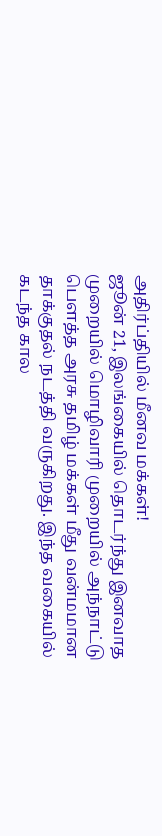அதிர்ப்தியில் மீனவ மக்கள்!
ஜூன் 21, இலங்கையில் தொடர்ந்து இனவாத முறையில் மொழிவாரி முறையில் அந்நாட்டு பௌத்த அரசு தமிழ் மக்கள் மீது வன்மமான தாக்குதல் நடத்தி வருகிறது. இந்த வகையில் கடந்த கால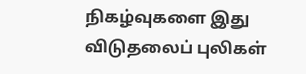நிகழ்வுகளை இது விடுதலைப் புலிகள்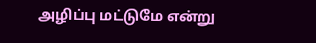அழிப்பு மட்டுமே என்று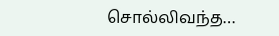சொல்லிவந்த…